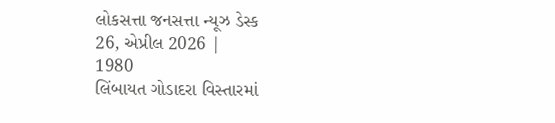લોકસત્તા જનસત્તા ન્યૂઝ ડેસ્ક
26, એપ્રીલ 2026 |
1980
લિંબાયત ગોડાદરા વિસ્તારમાં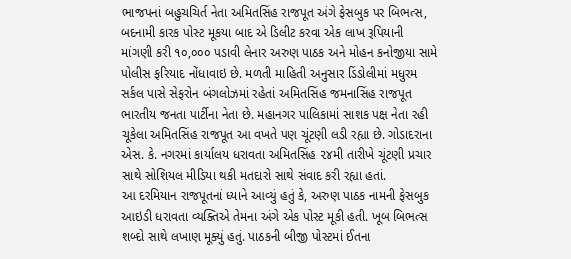ભાજપનાં બહુચચિર્ત નેતા અમિતસિંહ રાજપૂત અંગે ફેસબુક પર બિભત્સ, બદનામી કારક પોસ્ટ મૂકયા બાદ એ ડિલીટ કરવા એક લાખ રૂપિયાની માંગણી કરી ૧૦,૦૦૦ પડાવી લેનાર અરુણ પાઠક અને મોહન કનોજીયા સામે પોલીસ ફરિયાદ નોંધાવાઇ છે. મળતી માહિતી અનુસાર ડિંડોલીમાં મધુરમ સર્કલ પાસે સેફરોન બંગલોઝમાં રહેતાં અમિતસિંહ જમનાસિંહ રાજપૂત ભારતીય જનતા પાર્ટીના નેતા છે. મહાનગર પાલિકામાં સાશક પક્ષ નેતા રહી ચૂકેલા અમિતસિંહ રાજપૂત આ વખતે પણ ચૂંટણી લડી રહ્યા છે. ગોડાદરાના એસ. કે. નગરમાં કાર્યાલય ધરાવતા અમિતસિંહ ૨૪મી તારીખે ચૂંટણી પ્રચાર સાથે સોશિયલ મીડિયા થકી મતદારો સાથે સંવાદ કરી રહ્યા હતાં.
આ દરમિયાન રાજપૂતનાં ધ્યાને આવ્યું હતું કે, અરુણ પાઠક નામની ફેસબુક આઇડી ધરાવતા વ્યક્તિએ તેમના અંગે એક પોસ્ટ મૂકી હતી. ખૂબ બિભત્સ શબ્દો સાથે લખાણ મૂક્યું હતું. પાઠકની બીજી પોસ્ટમાં ઈતના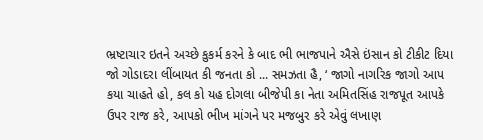ભ્રષ્ટાચાર ઇતને અચ્છે કુકર્મ કરને કે બાદ ભી ભાજપાને ઐસે ઇંસાન કો ટીકીટ દિયા જો ગોડાદરા લીંબાયત કી જનતા કો ... સમઝતા હૈ, ‘ જાગો નાગરિક જાગો આપ કયા ચાહતે હો, કલ કો યહ દોગલા બીજેપી કા નેતા અમિતસિંહ રાજપૂત આપકે ઉપર રાજ કરે, આપકો ભીખ માંગને પર મજબુર કરે એવું લખાણ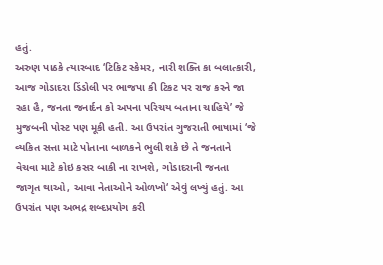હતું.
અરુણ પાઠકે ત્યારબાદ ‘ટિકિટ સ્કેમર, નારી શક્તિ કા બલાત્કારી, આજ ગોડાદરા ડિંડોલી પર ભાજપા કી ટિકટ પર રાજ કરને જા રહા હૈ, જનતા જનાર્દન કો અપના પરિચય બતાના ચાહિયે’ જે મુજબની પોસ્ટ પણ મૂકી હતી. આ ઉપરાંત ગુજરાતી ભાષામાં ‘જે વ્યકિત સત્તા માટે પોતાના બાળકને ભુલી શકે છે તે જનતાને વેચવા માટે કોઇ કસર બાકી ના રાખશે, ગોડાદરાની જનતા જાગૃત થાઓ, આવા નેતાઓને ઓળખો‘ એવું લખ્યું હતું. આ ઉપરાંત પણ અભદ્ર શબ્દપ્રયોગ કરી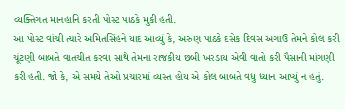વ્યક્તિગત માનહાનિ કરતી પોસ્ટ પાઠકે મુકી હતી.
આ પોસ્ટ વાંચી ત્યારે અમિતસિંહને યાદ આવ્યું કે, અરુણ પાઠકે દસેક દિવસ અગાઉ તેમને કોલ કરી ચૂંટણી બાબતે વાતચીત કરવા સાથે તેમના રાજકીય છબી ખરડાય એવી વાતો કરી પૈસાની માંગણી કરી હતી. જો કે, એ સમયે તેઓ પ્રચારમાં વ્યસ્ત હોય એ કોલ બાબતે વધુ ધ્યાન આપ્યું ન હતું.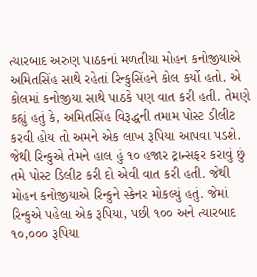ત્યારબાદ અરુણ પાઠકનાં મળતીયા મોહન કનોજીયાએ અમિતસિંહ સાથે રહેતાં રિન્કુસિંહને કોલ કર્યો હતો. એ કોલમાં કનોજીયા સાથે પાઠકે પણ વાત કરી હતી. તેમણે કહ્યું હતું કે, અમિતસિંહ વિરૂદ્ધની તમામ પોસ્ટ ડીલીટ કરવી હોય તો અમને એક લાખ રૂપિયા આપવા પડશે. જેથી રિન્કુએ તેમને હાલ હું ૧૦ હજાર ટ્રાન્સફર કરાવું છું તમે પોસ્ટ ડિલીટ કરી દો એવી વાત કરી હતી. જેથી મોહન કનોજીયાએ રિન્કુને સ્કેનર મોકલ્યું હતું. જેમાં રિન્કુએ પહેલા એક રૂપિયા, પછી ૧૦૦ અને ત્યારબાદ ૧૦,૦૦૦ રૂપિયા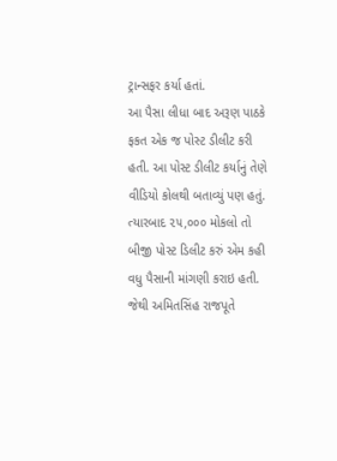ટ્રાન્સફર કર્યા હતાં.
આ પૈસા લીધા બાદ અરૂણ પાઠકે ફકત એક જ પોસ્ટ ડીલીટ કરી હતી. આ પોસ્ટ ડીલીટ કર્યાનું તેણે વીડિયો કોલથી બતાવ્યું પણ હતું. ત્યારબાદ ૨૫,૦૦૦ મોકલો તો બીજી પોસ્ટ ડિલીટ કરું એમ કહી વધુ પૈસાની માંગણી કરાઇ હતી. જેથી અમિતસિંહ રાજપૂતે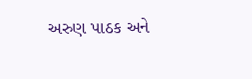અરુણ પાઠક અને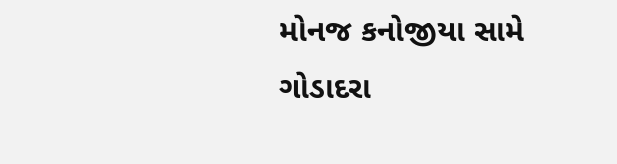મોનજ કનોજીયા સામે ગોડાદરા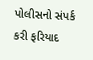પોલીસનો સંપર્ક કરી ફરિયાદ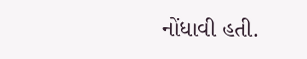નોંધાવી હતી.